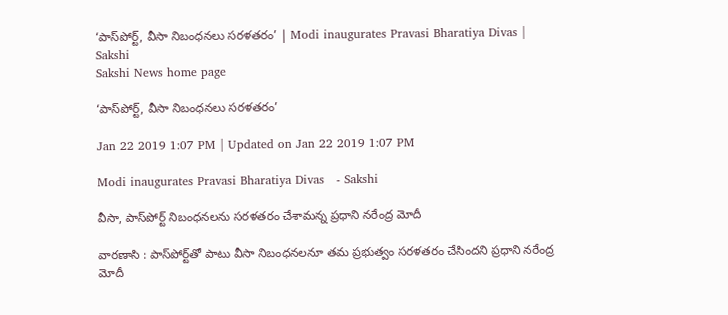‘పాస్‌పోర్ట్‌, వీసా నిబంధనలు సరళతరం’ | Modi inaugurates Pravasi Bharatiya Divas | Sakshi
Sakshi News home page

‘పాస్‌పోర్ట్‌, వీసా నిబంధనలు సరళతరం’

Jan 22 2019 1:07 PM | Updated on Jan 22 2019 1:07 PM

Modi inaugurates Pravasi Bharatiya Divas   - Sakshi

వీసా, పాస్‌పోర్ట్‌ నిబంధనలను సరళతరం చేశామన్న ప్రధాని నరేంద్ర మోదీ

వారణాసి : పాస్‌పోర్ట్‌తో పాటు వీసా నిబంధనలనూ తమ ప్రభుత్వం సరళతరం చేసిందని ప్రధాని నరేంద్ర మోదీ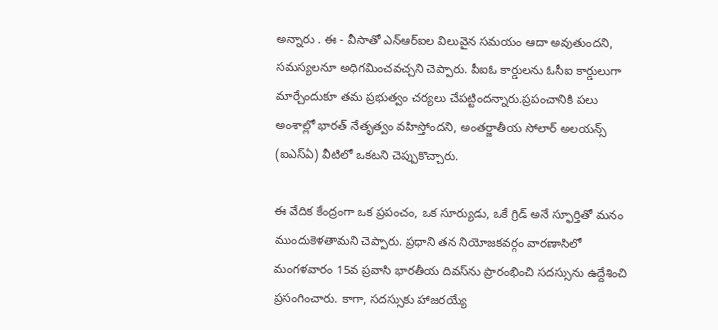అన్నారు . ఈ - వీసాతో ఎన్‌ఆర్‌ఐల విలువైన సమయం ఆదా అవుతుందని, సమస్యలనూ అధిగమించవచ్చని చెప్పారు. పీఐఓ కార్డులను ఓసీఐ కార్డులుగా మార్చేందుకూ తమ ప్రభుత్వం చర్యలు చేపట్టిందన్నారు.ప్రపంచానికి పలు అంశాల్లో భారత్‌ నేతృత్వం వహిస్తోందని, అంతర్జాతీయ సోలార్‌ అలయన్స్‌ (ఐఎస్‌ఏ) వీటిలో ఒకటని చెప్పుకొచ్చారు.

ఈ వేదిక కేంద్రంగా ఒక ప్రపంచం, ఒక సూర్యుడు, ఒకే గ్రిడ్‌ అనే స్ఫూర్తితో మనం ముందుకెళతామని చెప్పారు. ప్రధాని తన నియోజకవర్గం వారణాసిలో మంగళవారం 15వ ప్రవాసి భారతీయ దివస్‌ను ప్రారంభించి సదస్సును ఉద్దేశించి ప్రసంగించారు. కాగా, సదస్సుకు హాజరయ్యే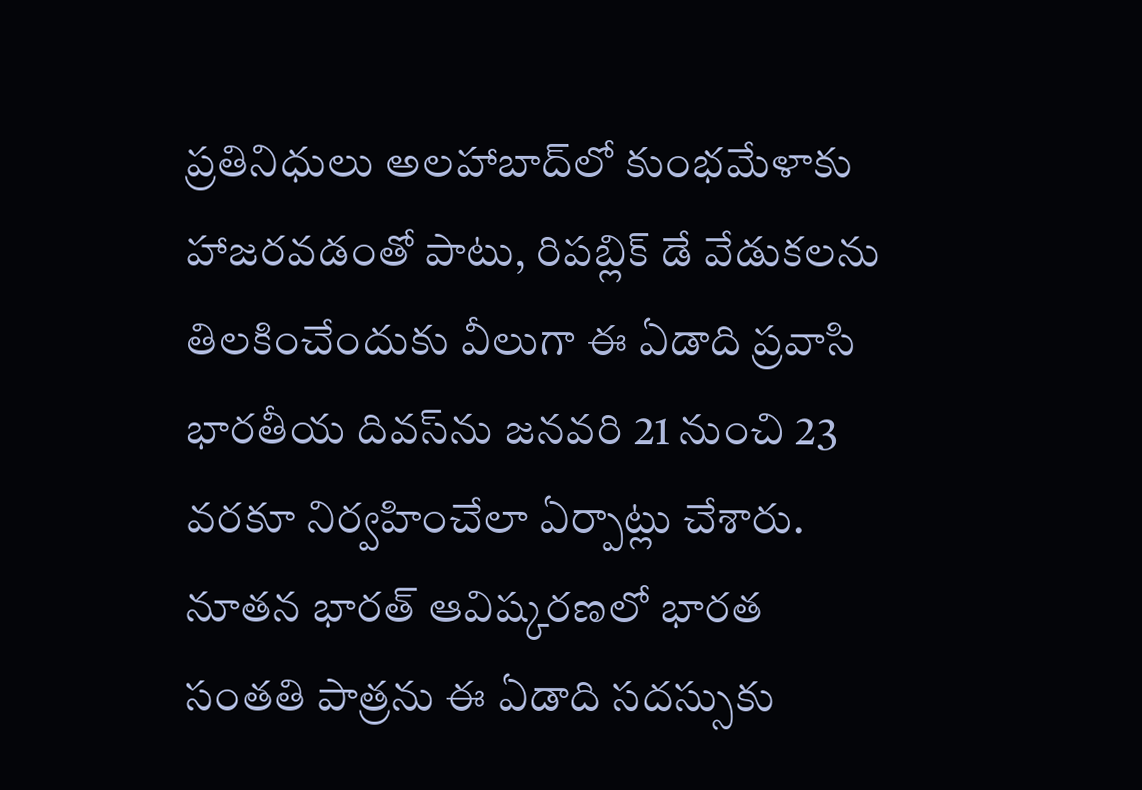ప్రతినిధులు అలహాబాద్‌లో కుంభమేళాకు హాజరవడంతో పాటు, రిపబ్లిక్‌ డే వేడుకలను తిలకించేందుకు వీలుగా ఈ ఏడాది ప్రవాసి భారతీయ దివస్‌ను జనవరి 21 నుంచి 23 వరకూ నిర్వహించేలా ఏర్పాట్లు చేశారు. నూతన భారత్‌ ఆవిష్కరణలో భారత సంతతి పాత్రను ఈ ఏడాది సదస్సుకు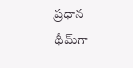ప్రధాన థీమ్‌గా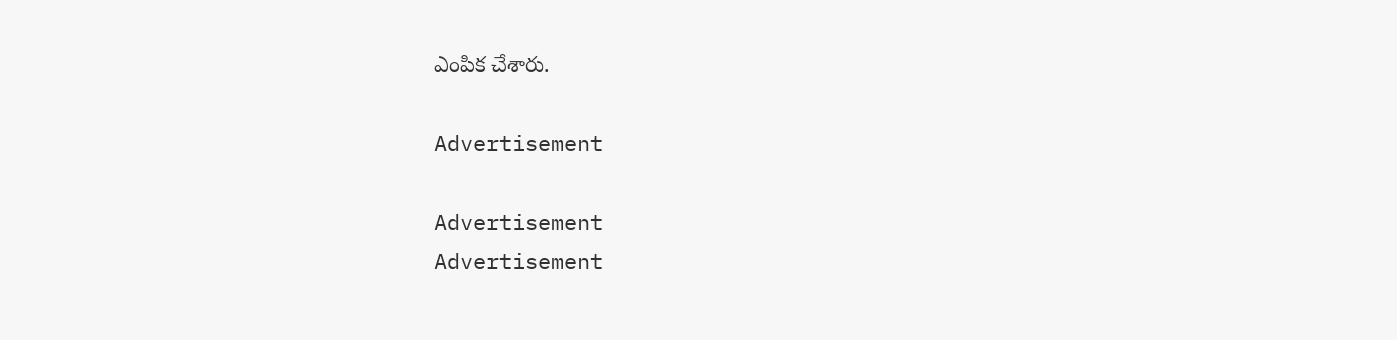ఎంపిక చేశారు.

Advertisement

Advertisement
Advertisement